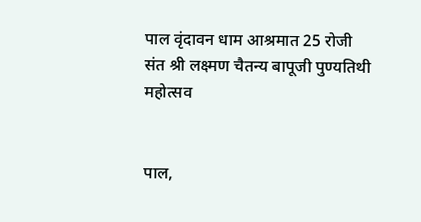पाल वृंदावन धाम आश्रमात 25 रोजी संत श्री लक्ष्मण चैतन्य बापूजी पुण्यतिथी महोत्सव


पाल,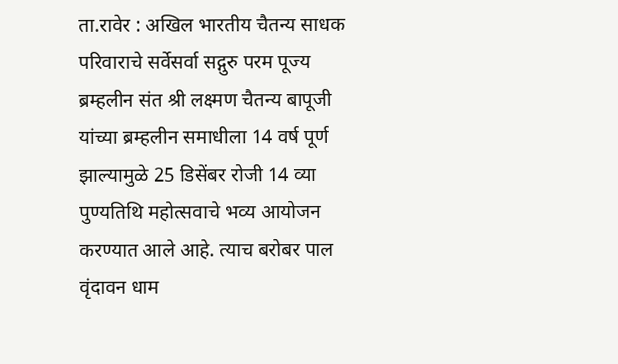ता.रावेर : अखिल भारतीय चैतन्य साधक परिवाराचे सर्वेसर्वा सद्गुरु परम पूज्य ब्रम्हलीन संत श्री लक्ष्मण चैतन्य बापूजी यांच्या ब्रम्हलीन समाधीला 14 वर्ष पूर्ण झाल्यामुळे 25 डिसेंबर रोजी 14 व्या पुण्यतिथि महोत्सवाचे भव्य आयोजन करण्यात आले आहे. त्याच बरोबर पाल वृंदावन धाम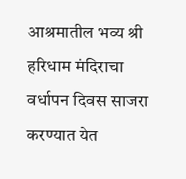आश्रमातील भव्य श्री हरिधाम मंदिराचा वर्धापन दिवस साजरा करण्यात येत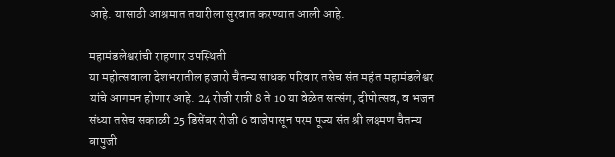आहे. यासाठी आश्रमात तयारीला सुरवात करण्यात आली आहे.

महामंडलेश्वरांची राहणार उपस्थिती
या महोत्सवाला देशभरातील हजारो चैतन्य साधक परिवार तसेच संत महंत महामंडलेश्वर यांचे आगमन होणार आहे. 24 रोजी रात्री 8 ते 10 या वेळेत सत्संग, दीपोत्सव, व भजन संध्या तसेच सकाळी 25 डिसेंबर रोजी 6 वाजेपासून परम पूज्य संत श्री लक्ष्मण चैतन्य बापुजी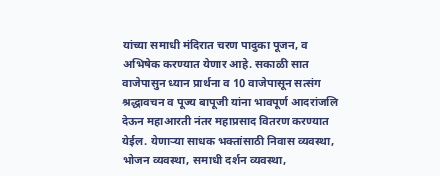यांच्या समाधी मंदिरात चरण पादुका पूजन, व अभिषेक करण्यात येणार आहे. सकाळी सात वाजेपासुन ध्यान प्रार्थना व 10 वाजेपासून सत्संग श्रद्धावचन व पूज्य बापूजी यांना भावपूर्ण आदरांजलि देऊन महाआरती नंतर महाप्रसाद वितरण करण्यात येईल. येणार्‍या साधक भक्तांसाठी निवास व्यवस्था, भोजन व्यवस्था, समाधी दर्शन व्यवस्था,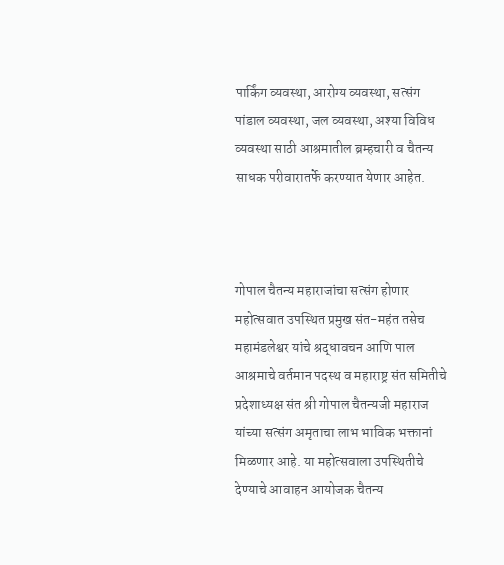पार्किंग व्यवस्था, आरोग्य व्यवस्था, सत्संग पांडाल व्यवस्था, जल व्यवस्था, अश्या विविध व्यवस्था साठी आश्रमातील ब्रम्हचारी व चैतन्य साधक परीवारातर्फे करण्यात येणार आहेत.



गोपाल चैतन्य महाराजांचा सत्संग होणार
महोत्सवात उपस्थित प्रमुख संत-महंत तसेच महामंडलेश्वर यांचे श्रद्धावचन आणि पाल आश्रमाचे वर्तमान पदस्थ व महाराष्ट्र संत समितीचे प्रदेशाध्यक्ष संत श्री गोपाल चैतन्यजी महाराज यांच्या सत्संग अमृताचा लाभ भाविक भक्तानां मिळणार आहे. या महोत्सवाला उपस्थितीचे देण्याचे आवाहन आयोजक चैतन्य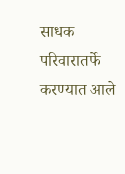साधक परिवारातर्फे करण्यात आले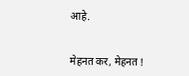आहे.


मेहनत कर, मेहनत !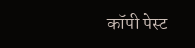कॉपी पेस्ट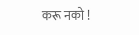करू नको !